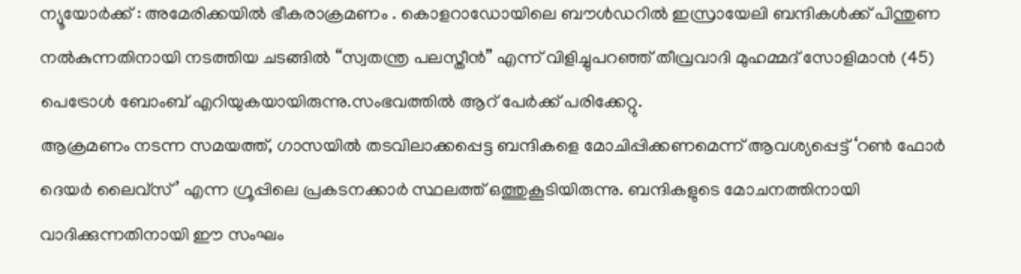ന്യൂയോർക്ക് : അമേരിക്കയിൽ ഭീകരാക്രമണം . കൊളറാഡോയിലെ ബൗൾഡറിൽ ഇസ്രായേലി ബന്ദികൾക്ക് പിന്തുണ നൽകുന്നതിനായി നടത്തിയ ചടങ്ങിൽ “സ്വതന്ത്ര പലസ്തീൻ” എന്ന് വിളിച്ചുപറഞ്ഞ് തീവ്രവാദി മുഹമ്മദ് സോളിമാൻ (45) പെട്രോൾ ബോംബ് എറിയുകയായിരുന്നു.സംഭവത്തിൽ ആറ് പേർക്ക് പരിക്കേറ്റു.
ആക്രമണം നടന്ന സമയത്ത്, ഗാസയിൽ തടവിലാക്കപ്പെട്ട ബന്ദികളെ മോചിപ്പിക്കണമെന്ന് ആവശ്യപ്പെട്ട് ‘റൺ ഫോർ ദെയർ ലൈവ്സ്’ എന്ന ഗ്രൂപ്പിലെ പ്രകടനക്കാർ സ്ഥലത്ത് ഒത്തുകൂടിയിരുന്നു. ബന്ദികളുടെ മോചനത്തിനായി വാദിക്കുന്നതിനായി ഈ സംഘം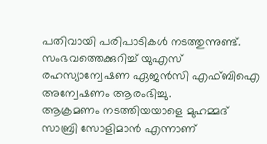പതിവായി പരിപാടികൾ നടത്തുന്നുണ്ട്. സംഭവത്തെക്കുറിച്ച് യുഎസ് രഹസ്യാന്വേഷണ ഏജൻസി എഫ്ബിഐ അന്വേഷണം ആരംഭിച്ചു.
ആക്രമണം നടത്തിയയാളെ മുഹമ്മദ് സാബ്രി സോളിമാൻ എന്നാണ്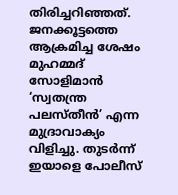തിരിച്ചറിഞ്ഞത്. ജനക്കൂട്ടത്തെ ആക്രമിച്ച ശേഷം മുഹമ്മദ് സോളിമാൻ ‘സ്വതന്ത്ര പലസ്തീൻ’ എന്ന മുദ്രാവാക്യം വിളിച്ചു. തുടർന്ന് ഇയാളെ പോലീസ്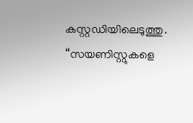കസ്റ്റഡിയിലെടുത്തു. “സയണിസ്റ്റുകളെ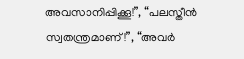അവസാനിപ്പിക്കൂ!”, “പലസ്തീൻ സ്വതന്ത്രമാണ്!”, “അവർ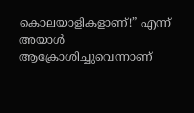കൊലയാളികളാണ്!” എന്ന് അയാൾ ആക്രോശിച്ചുവെന്നാണ്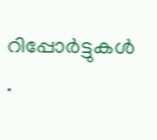റിപ്പോർട്ടുകൾ .